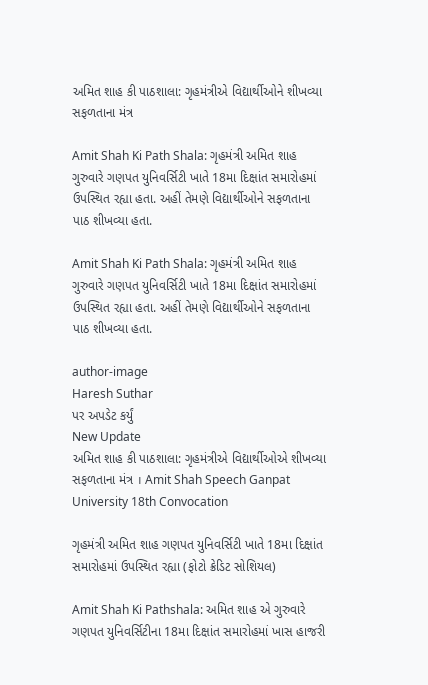અમિત શાહ કી પાઠશાલા: ગૃહમંત્રીએ વિદ્યાર્થીઓને શીખવ્યા સફળતાના મંત્ર

Amit Shah Ki Path Shala: ગૃહમંત્રી અમિત શાહ ગુરુવારે ગણપત યુનિવર્સિટી ખાતે 18મા દિક્ષાંત સમારોહમાં ઉપસ્થિત રહ્યા હતા. અહીં તેમણે વિદ્યાર્થીઓને સફળતાના પાઠ શીખવ્યા હતા.

Amit Shah Ki Path Shala: ગૃહમંત્રી અમિત શાહ ગુરુવારે ગણપત યુનિવર્સિટી ખાતે 18મા દિક્ષાંત સમારોહમાં ઉપસ્થિત રહ્યા હતા. અહીં તેમણે વિદ્યાર્થીઓને સફળતાના પાઠ શીખવ્યા હતા.

author-image
Haresh Suthar
પર અપડેટ કર્યું
New Update
અમિત શાહ કી પાઠશાલા: ગૃહમંત્રીએ વિદ્યાર્થીઓએ શીખવ્યા સફળતાના મંત્ર । Amit Shah Speech Ganpat University 18th Convocation

ગૃહમંત્રી અમિત શાહ ગણપત યુનિવર્સિટી ખાતે 18મા દિક્ષાંત સમારોહમાં ઉપસ્થિત રહ્યા (ફોટો ક્રેડિટ સોશિયલ)

Amit Shah Ki Pathshala: અમિત શાહ એ ગુરુવારે ગણપત યુનિવર્સિટીના 18મા દિક્ષાંત સમારોહમાં ખાસ હાજરી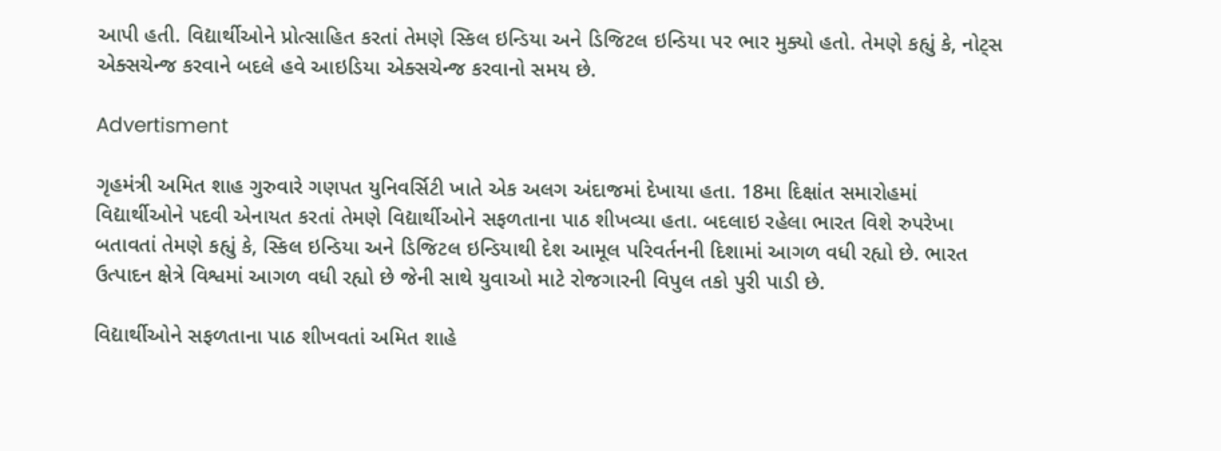આપી હતી. વિદ્યાર્થીઓને પ્રોત્સાહિત કરતાં તેમણે સ્કિલ ઇન્ડિયા અને ડિજિટલ ઇન્ડિયા પર ભાર મુક્યો હતો. તેમણે કહ્યું કે, નોટ્સ એક્સચેન્જ કરવાને બદલે હવે આઇડિયા એક્સચેન્જ કરવાનો સમય છે.

Advertisment

ગૃહમંત્રી અમિત શાહ ગુરુવારે ગણપત યુનિવર્સિટી ખાતે એક અલગ અંદાજમાં દેખાયા હતા. 18મા દિક્ષાંત સમારોહમાં વિદ્યાર્થીઓને પદવી એનાયત કરતાં તેમણે વિદ્યાર્થીઓને સફળતાના પાઠ શીખવ્યા હતા. બદલાઇ રહેલા ભારત વિશે રુપરેખા બતાવતાં તેમણે કહ્યું કે, સ્કિલ ઇન્ડિયા અને ડિજિટલ ઇન્ડિયાથી દેશ આમૂલ પરિવર્તનની દિશામાં આગળ વધી રહ્યો છે. ભારત ઉત્પાદન ક્ષેત્રે વિશ્વમાં આગળ વધી રહ્યો છે જેની સાથે યુવાઓ માટે રોજગારની વિપુલ તકો પુરી પાડી છે.

વિદ્યાર્થીઓને સફળતાના પાઠ શીખવતાં અમિત શાહે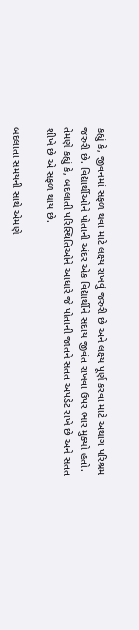કહ્યું કે, જીવનમાં સફળ થવા માટે લક્ષ્ય રાખવું જરુરી છે અને લક્ષ્ય પૂર્ણ કરવા માટે અથાગ પરિશ્રમ જરુરી છે. વિદ્યાર્થીઓને પોતાની અંદર એક વિદ્યાર્થીને સદાય જીવંત રાખવા ઉપર ભાર મુક્યો હતો. તેમણે કહ્યું કે, બદલાતી પરિસ્થિતિઓને આધારે જે પોતાની જાતને સતત અપડેટ રાખે છે અને સતત શીખે છે એ સફળ થાય છે.

બદલાતા સમયની સાથે એમણે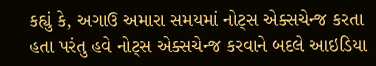કહ્યું કે, અગાઉ અમારા સમયમાં નોટ્સ એક્સચેન્જ કરતા હતા પરંતુ હવે નોટ્સ એક્સચેન્જ કરવાને બદલે આઇડિયા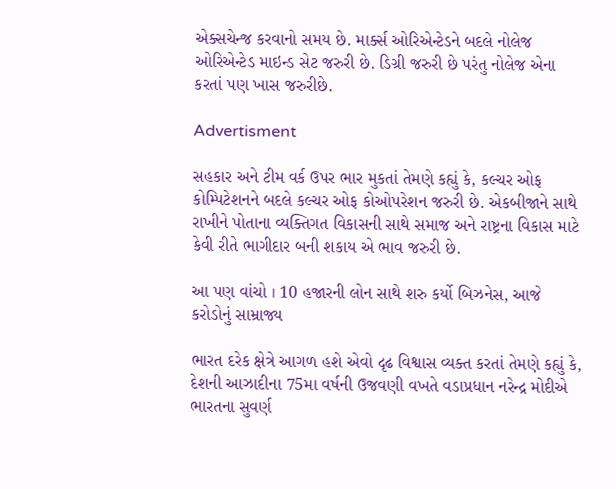એક્સચેન્જ કરવાનો સમય છે. માર્ક્સ ઓરિએન્ટેડને બદલે નોલેજ ઓરિએન્ટેડ માઇન્ડ સેટ જરુરી છે. ડિગ્રી જરુરી છે પરંતુ નોલેજ એના કરતાં પણ ખાસ જરુરીછે.

Advertisment

સહકાર અને ટીમ વર્ક ઉપર ભાર મુકતાં તેમણે કહ્યું કે, કલ્ચર ઓફ કોમ્પિટેશનને બદલે કલ્ચર ઓફ કોઓપરેશન જરુરી છે. એકબીજાને સાથે રાખીને પોતાના વ્યક્તિગત વિકાસની સાથે સમાજ અને રાષ્ટ્રના વિકાસ માટે કેવી રીતે ભાગીદાર બની શકાય એ ભાવ જરુરી છે.

આ પણ વાંચો । 10 હજારની લોન સાથે શરુ કર્યો બિઝનેસ, આજે કરોડોનું સામ્રાજ્ય

ભારત દરેક ક્ષેત્રે આગળ હશે એવો દૃઢ વિશ્વાસ વ્યક્ત કરતાં તેમણે કહ્યું કે, દેશની આઝાદીના 75મા વર્ષની ઉજવણી વખતે વડાપ્રધાન નરેન્દ્ર મોદીએ ભારતના સુવર્ણ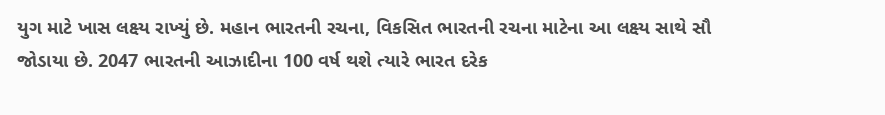યુગ માટે ખાસ લક્ષ્ય રાખ્યું છે. મહાન ભારતની રચના, વિકસિત ભારતની રચના માટેના આ લક્ષ્ય સાથે સૌ જોડાયા છે. 2047 ભારતની આઝાદીના 100 વર્ષ થશે ત્યારે ભારત દરેક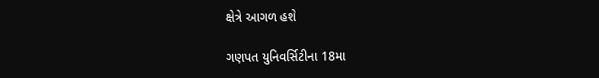ક્ષેત્રે આગળ હશે

ગણપત યુનિવર્સિટીના 18મા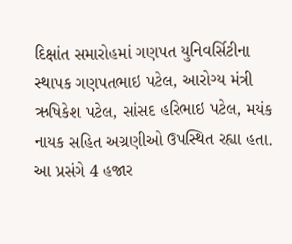દિક્ષાંત સમારોહમાં ગણપત યુનિવર્સિટીના સ્થાપક ગણપતભાઇ પટેલ, આરોગ્ય મંત્રી ઋષિકેશ પટેલ, સાંસદ હરિભાઇ પટેલ, મયંક નાયક સહિત અગ્રણીઓ ઉપસ્થિત રહ્યા હતા. આ પ્રસંગે 4 હજાર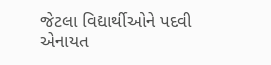જેટલા વિદ્યાર્થીઓને પદવી એનાયત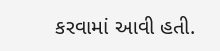કરવામાં આવી હતી.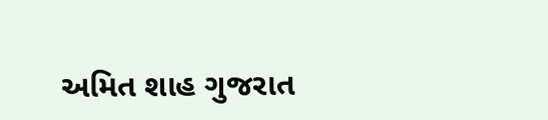અમિત શાહ ગુજરાત